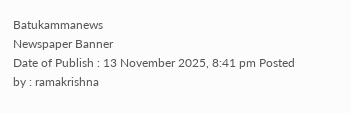Batukammanews
Newspaper Banner
Date of Publish : 13 November 2025, 8:41 pm Posted by : ramakrishna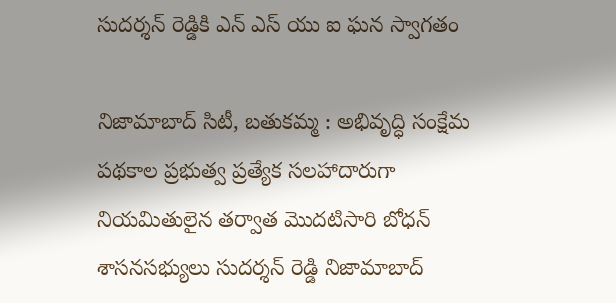సుదర్శన్ రెడ్డికి ఎన్ ఎస్ యు ఐ ఘన స్వాగతం

నిజామాబాద్ సిటీ, బతుకమ్మ : అభివృద్ధి సంక్షేమ పథకాల ప్రభుత్వ ప్రత్యేక సలహాదారుగా నియమితులైన తర్వాత మొదటిసారి బోధన్ శాసనసభ్యులు సుదర్శన్ రెడ్డి నిజామాబాద్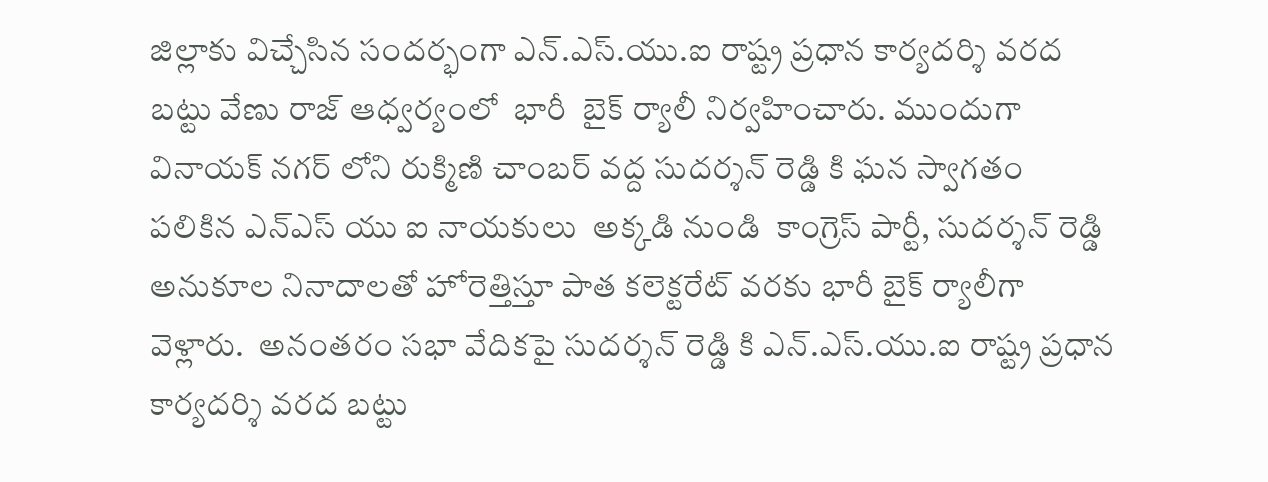జిల్లాకు విచ్చేసిన సందర్భంగా ఎన్.ఎస్.యు.ఐ రాష్ట్ర ప్రధాన కార్యదర్శి వరద బట్టు వేణు రాజ్ ఆధ్వర్యంలో  భారీ  బైక్ ర్యాలీ నిర్వహించారు. ముందుగా వినాయక్ నగర్ లోని రుక్మిణి చాంబర్ వద్ద సుదర్శన్ రెడ్డి కి ఘన స్వాగతం పలికిన ఎన్ఎస్ యు ఐ నాయకులు  అక్కడి నుండి  కాంగ్రెస్ పార్టీ, సుదర్శన్ రెడ్డి అనుకూల నినాదాలతో హోరెత్తిస్తూ పాత కలెక్టరేట్ వరకు భారీ బైక్ ర్యాలీగా వెళ్లారు.  అనంతరం సభా వేదికపై సుదర్శన్ రెడ్డి కి ఎన్.ఎస్.యు.ఐ రాష్ట్ర ప్రధాన కార్యదర్శి వరద బట్టు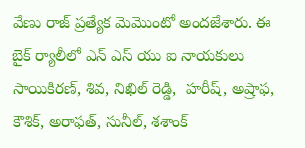వేణు రాజ్ ప్రత్యేక మెమొంటో అందజేశారు. ఈ బైక్ ర్యాలీలో ఎన్ ఎస్ యు ఐ నాయకులు సాయికిరణ్, శివ, నిఖిల్ రెడ్డి,  హరీష్, అష్రాఫ, కౌశిక్, అరాఫత్, సునీల్, శశాంక్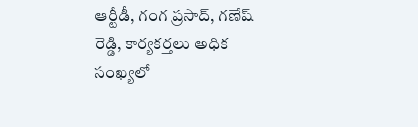ఆర్టీడీ, గంగ ప్రసాద్, గణేష్ రెడ్డి, కార్యకర్తలు అధిక సంఖ్యలో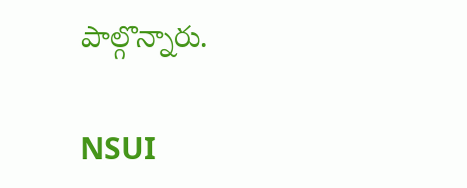పాల్గొన్నారు.

NSUI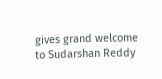gives grand welcome to Sudarshan Reddy